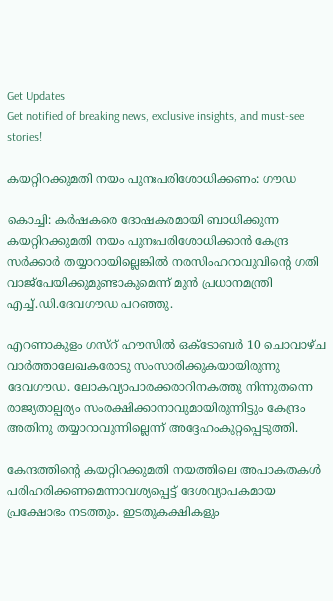Get Updates
Get notified of breaking news, exclusive insights, and must-see stories!

കയറ്റിറക്കുമതി നയം പുനഃപരിശോധിക്കണം: ഗൗഡ

കൊച്ചി: കര്‍ഷകരെ ദോഷകരമായി ബാധിക്കുന്ന കയറ്റിറക്കുമതി നയം പുനഃപരിശോധിക്കാന്‍ കേന്ദ്ര സര്‍ക്കാര്‍ തയ്യാറായില്ലെങ്കില്‍ നരസിംഹറാവുവിന്റെ ഗതി വാജ്പേയിക്കുമുണ്ടാകുമെന്ന് മുന്‍ പ്രധാനമന്ത്രി എച്ച്.ഡി.ദേവഗൗഡ പറഞ്ഞു.

എറണാകുളം ഗസ്റ് ഹൗസില്‍ ഒക്ടോബര്‍ 10 ചൊവാഴ്ച വാര്‍ത്താലേഖകരോടു സംസാരിക്കുകയായിരുന്നു ദേവഗൗഡ. ലോകവ്യാപാരക്കരാറിനകത്തു നിന്നുതന്നെ രാജ്യതാല്പര്യം സംരക്ഷിക്കാനാവുമായിരുന്നിട്ടും കേന്ദ്രം അതിനു തയ്യാറാവുന്നില്ലെന്ന് അദ്ദേഹംകുറ്റപ്പെടുത്തി.

കേന്ദത്തിന്റെ കയറ്റിറക്കുമതി നയത്തിലെ അപാകതകള്‍ പരിഹരിക്കണമെന്നാവശ്യപ്പെട്ട് ദേശവ്യാപകമായ പ്രക്ഷോഭം നടത്തും. ഇടതുകക്ഷികളും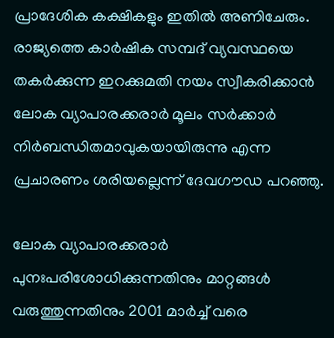പ്രാദേശിക കക്ഷികളും ഇതില്‍ അണിചേരും. രാജ്യത്തെ കാര്‍ഷിക സമ്പദ് വ്യവസ്ഥയെ തകര്‍ക്കുന്ന ഇറക്കുമതി നയം സ്വീകരിക്കാന്‍ ലോക വ്യാപാരക്കരാര്‍ മൂലം സര്‍ക്കാര്‍ നിര്‍ബന്ധിതമാവുകയായിരുന്നു എന്ന പ്രചാരണം ശരിയല്ലെന്ന് ദേവഗൗഡ പറഞ്ഞു.

ലോക വ്യാപാരക്കരാര്‍ പുനഃപരിശോധിക്കുന്നതിനും മാറ്റങ്ങള്‍ വരുത്തുന്നതിനും 2001 മാര്‍ച്ച് വരെ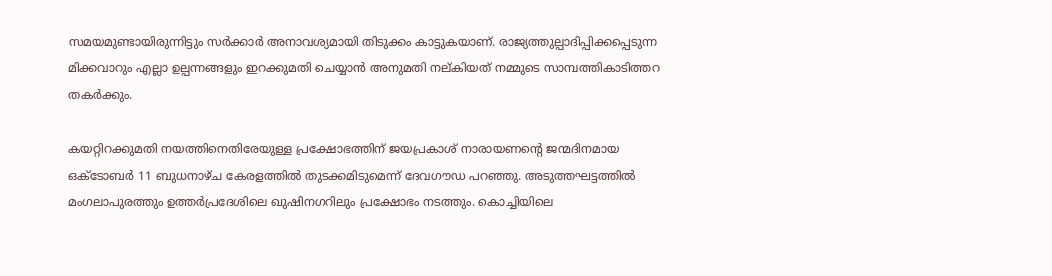സമയമുണ്ടായിരുന്നിട്ടും സര്‍ക്കാര്‍ അനാവശ്യമായി തിടുക്കം കാട്ടുകയാണ്. രാജ്യത്തുല്പാദിപ്പിക്കപ്പെടുന്ന മിക്കവാറും എല്ലാ ഉല്പന്നങ്ങളും ഇറക്കുമതി ചെയ്യാന്‍ അനുമതി നല്കിയത് നമ്മുടെ സാമ്പത്തികാടിത്തറ തകര്‍ക്കും.

കയറ്റിറക്കുമതി നയത്തിനെതിരേയുള്ള പ്രക്ഷോഭത്തിന് ജയപ്രകാശ് നാരായണന്റെ ജന്മദിനമായ ഒക്ടോബര്‍ 11 ബുധനാഴ്ച കേരളത്തില്‍ തുടക്കമിടുമെന്ന് ദേവഗൗഡ പറഞ്ഞു. അടുത്തഘട്ടത്തില്‍ മംഗലാപുരത്തും ഉത്തര്‍പ്രദേശിലെ ഖുഷിനഗറിലും പ്രക്ഷോഭം നടത്തും. കൊച്ചിയിലെ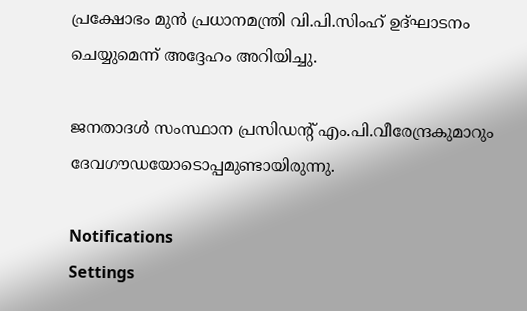പ്രക്ഷോഭം മുന്‍ പ്രധാനമന്ത്രി വി.പി.സിംഹ് ഉദ്ഘാടനം ചെയ്യുമെന്ന് അദ്ദേഹം അറിയിച്ചു.

ജനതാദള്‍ സംസ്ഥാന പ്രസിഡന്റ് എം.പി.വീരേന്ദ്രകുമാറും ദേവഗൗഡയോടൊപ്പമുണ്ടായിരുന്നു.

Notifications
Settings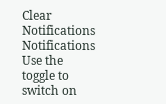Clear Notifications
Notifications
Use the toggle to switch on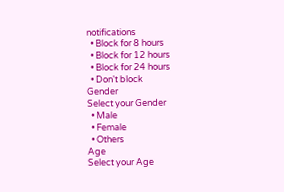notifications
  • Block for 8 hours
  • Block for 12 hours
  • Block for 24 hours
  • Don't block
Gender
Select your Gender
  • Male
  • Female
  • Others
Age
Select your Age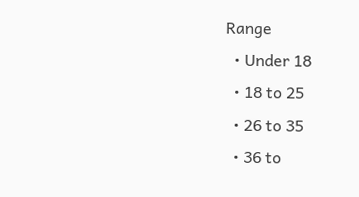Range
  • Under 18
  • 18 to 25
  • 26 to 35
  • 36 to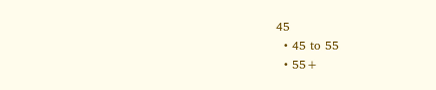45
  • 45 to 55
  • 55+